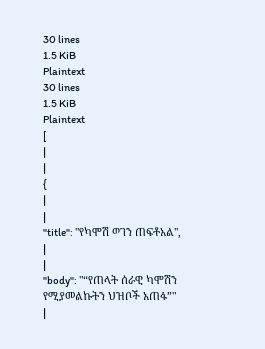30 lines
1.5 KiB
Plaintext
30 lines
1.5 KiB
Plaintext
[
|
|
{
|
|
"title": "የካሞሽ ወገን ጠፍቶአል",
|
|
"body": "“የጠላት ሰራዊ ካሞሽን የሚያመልኩትን ህዝቦች አጠፋ”"
|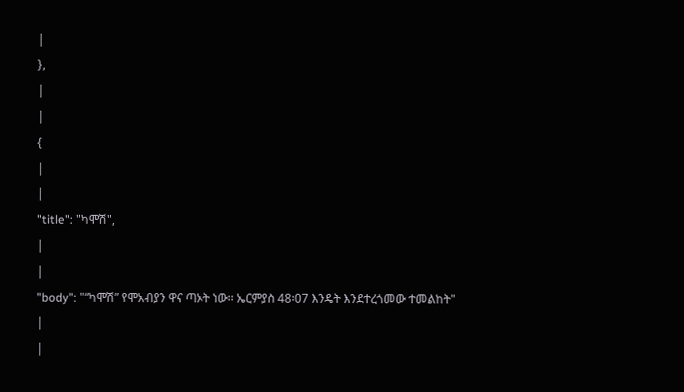|
},
|
|
{
|
|
"title": "ካሞሽ",
|
|
"body": "“ካሞሽ” የሞአብያን ዋና ጣኦት ነው፡፡ ኤርምያስ 48፡07 እንዴት እንደተረጎመው ተመልከት"
|
|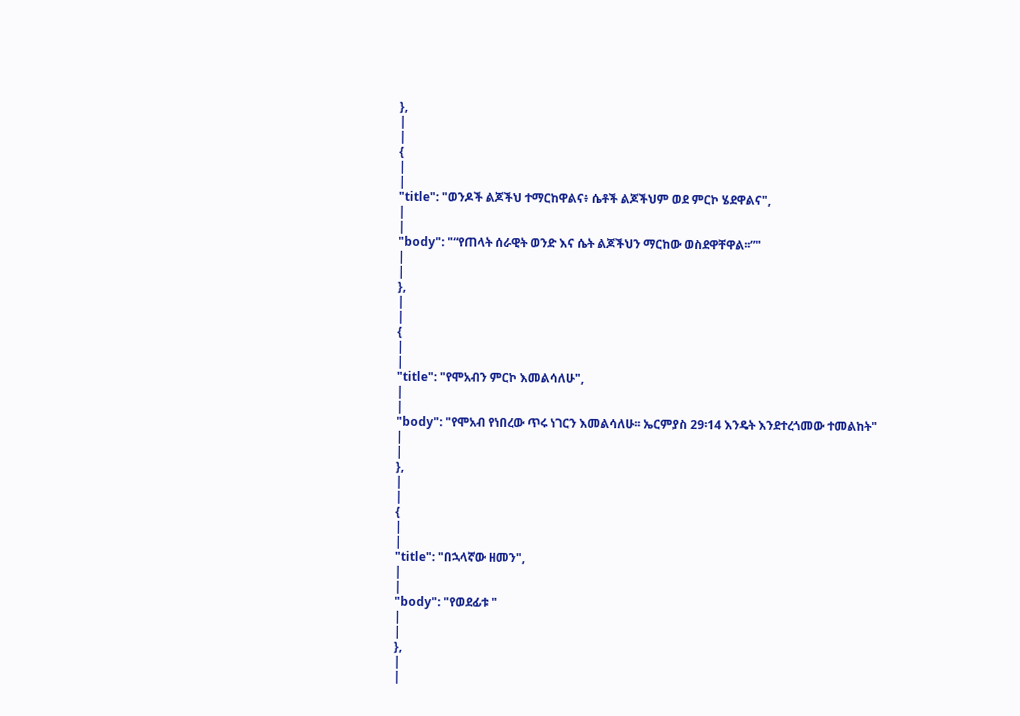},
|
|
{
|
|
"title": "ወንዶች ልጆችህ ተማርከዋልና፥ ሴቶች ልጆችህም ወደ ምርኮ ሄደዋልና",
|
|
"body": "“የጠላት ሰራዊት ወንድ እና ሴት ልጆችህን ማርከው ወስደዋቸዋል፡፡”"
|
|
},
|
|
{
|
|
"title": "የሞአብን ምርኮ እመልሳለሁ",
|
|
"body": "የሞአብ የነበረው ጥሩ ነገርን እመልሳለሁ፡፡ ኤርምያስ 29፡14 እንዴት እንደተረጎመው ተመልከት"
|
|
},
|
|
{
|
|
"title": "በኋላኛው ዘመን",
|
|
"body": "የወደፊቱ "
|
|
},
|
|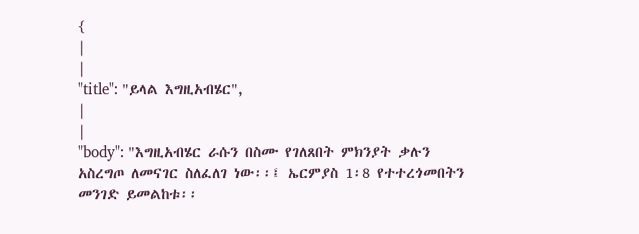{
|
|
"title": "ይላል እግዚአብሄር",
|
|
"body": "እግዚአብሄር ራሱን በስሙ የገለጸበት ምክንያት ቃሉን አስረግጦ ለመናገር ስለፈለገ ነው፡፡፤ ኤርምያስ 1፡8 የተተረጎመበትን መንገድ ይመልከቱ፡፡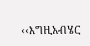‹‹እግዚአብሄር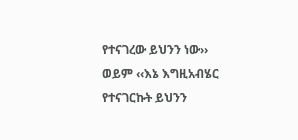የተናገረው ይህንን ነው›› ወይም ‹‹እኔ እግዚአብሄር የተናገርኩት ይህንን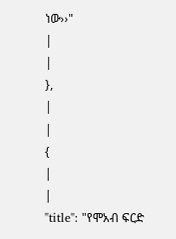ነው››"
|
|
},
|
|
{
|
|
"title": "የሞአብ ፍርድ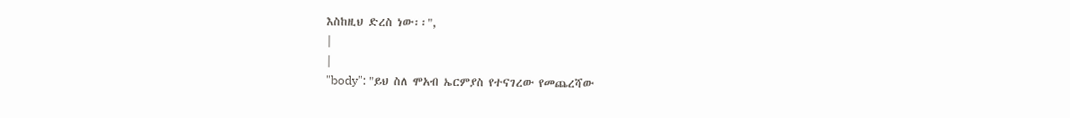እስከዚህ ድረስ ነው፡፡",
|
|
"body": "ይህ ስለ ሞአብ ኤርምያስ የተናገረው የመጨረሻው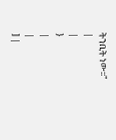ትንቢት ነው፡፡"
|
|
}
|
|
] |